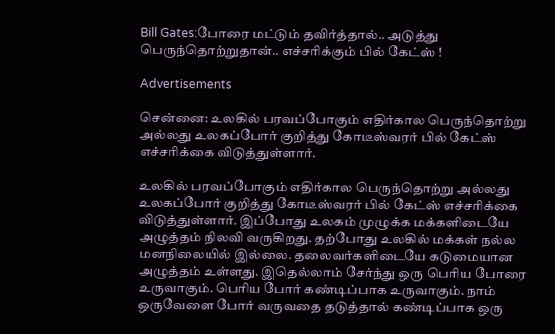Bill Gates:போரை மட்டும் தவிர்த்தால்.. அடுத்து பெருந்தொற்றுதான்.. எச்சரிக்கும் பில் கேட்ஸ் !

Advertisements

சென்னை: உலகில் பரவப்போகும் எதிர்கால பெருந்தொற்று அல்லது உலகப்போர் குறித்து கோடீஸ்வரர் பில் கேட்ஸ் எச்சரிக்கை விடுத்துள்ளார்.

உலகில் பரவப்போகும் எதிர்கால பெருந்தொற்று அல்லது உலகப்போர் குறித்து கோடீஸ்வரர் பில் கேட்ஸ் எச்சரிக்கை விடுத்துள்ளார். இப்போது உலகம் முழுக்க மக்களிடையே அழுத்தம் நிலவி வருகிறது. தற்போது உலகில் மக்கள் நல்ல மனநிலையில் இல்லை. தலைவர்களிடையே கடுமையான அழுத்தம் உள்ளது. இதெல்லாம் சேர்ந்து ஒரு பெரிய போரை உருவாகும். பெரிய போர் கண்டிப்பாக உருவாகும். நாம் ஒருவேளை போர் வருவதை தடுத்தால் கண்டிப்பாக ஒரு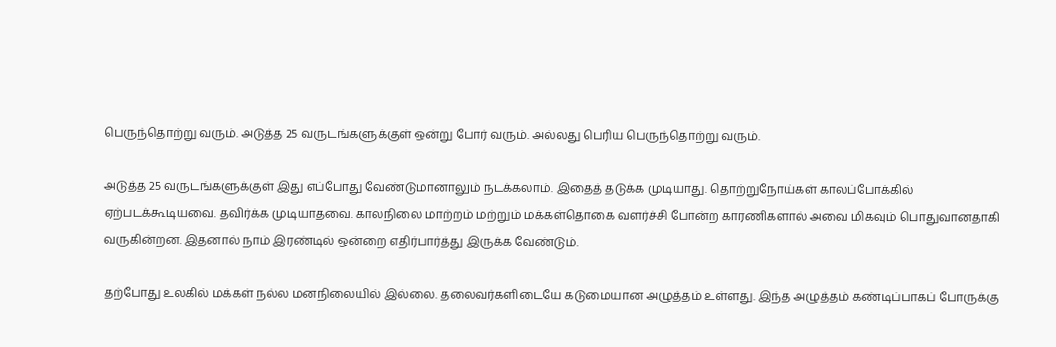பெருந்தொற்று வரும். அடுத்த 25 வருடங்களுக்குள் ஒன்று போர் வரும். அல்லது பெரிய பெருந்தொற்று வரும்.

அடுத்த 25 வருடங்களுக்குள் இது எப்போது வேண்டுமானாலும் நடக்கலாம். இதைத் தடுக்க முடியாது. தொற்றுநோய்கள் காலப்போக்கில் ஏற்படக்கூடியவை. தவிர்க்க முடியாதவை. காலநிலை மாற்றம் மற்றும் மக்கள்தொகை வளர்ச்சி போன்ற காரணிகளால் அவை மிகவும் பொதுவானதாகி வருகின்றன. இதனால் நாம் இரண்டில் ஒன்றை எதிர்பார்த்து இருக்க வேண்டும்.

தற்போது உலகில் மக்கள் நல்ல மனநிலையில் இல்லை. தலைவர்களிடையே கடுமையான அழுத்தம் உள்ளது. இந்த அழுத்தம் கண்டிப்பாகப் போருக்கு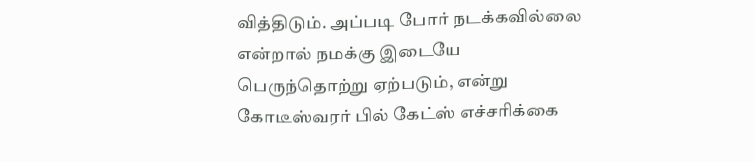வித்திடும். அப்படி போர் நடக்கவில்லை என்றால் நமக்கு இடையே பெருந்தொற்று ஏற்படும், என்று கோடீஸ்வரர் பில் கேட்ஸ் எச்சரிக்கை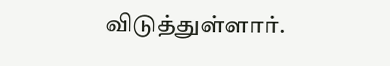விடுத்துள்ளார்.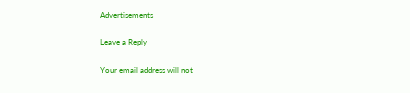Advertisements

Leave a Reply

Your email address will not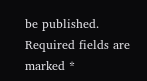be published. Required fields are marked *